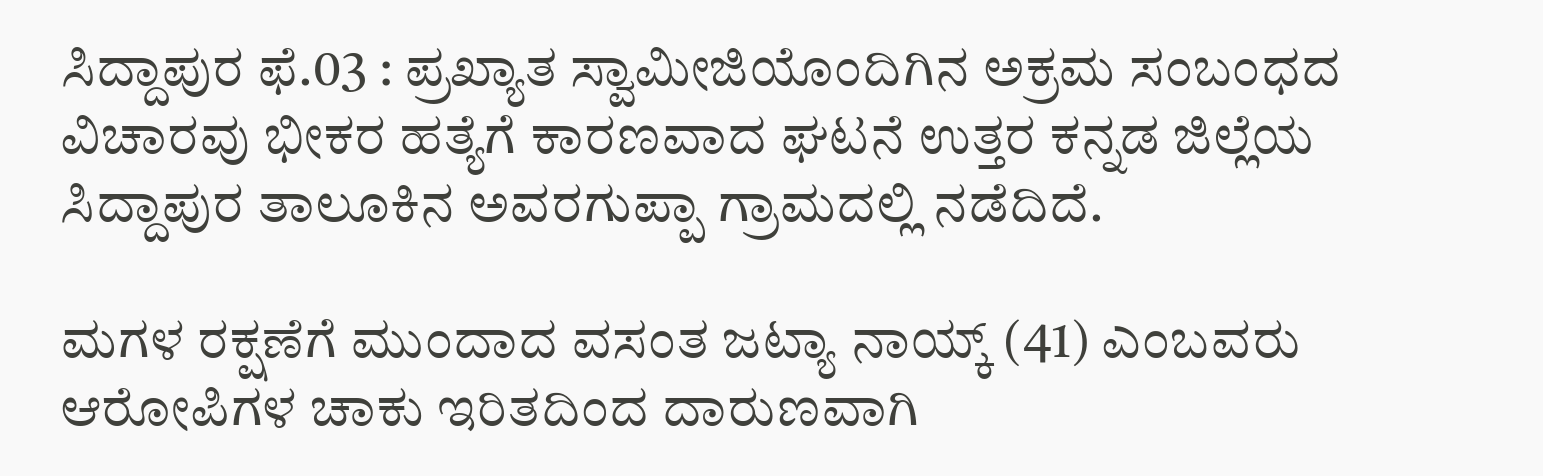ಸಿದ್ದಾಪುರ ಫೆ.03 : ಪ್ರಖ್ಯಾತ ಸ್ವಾಮೀಜಿಯೊಂದಿಗಿನ ಅಕ್ರಮ ಸಂಬಂಧದ ವಿಚಾರವು ಭೀಕರ ಹತ್ಯೆಗೆ ಕಾರಣವಾದ ಘಟನೆ ಉತ್ತರ ಕನ್ನಡ ಜಿಲ್ಲೆಯ ಸಿದ್ದಾಪುರ ತಾಲೂಕಿನ ಅವರಗುಪ್ಪಾ ಗ್ರಾಮದಲ್ಲಿ ನಡೆದಿದೆ.

ಮಗಳ ರಕ್ಷಣೆಗೆ ಮುಂದಾದ ವಸಂತ ಜಟ್ಯಾ ನಾಯ್ಕ್ (41) ಎಂಬವರು ಆರೋಪಿಗಳ ಚಾಕು ಇರಿತದಿಂದ ದಾರುಣವಾಗಿ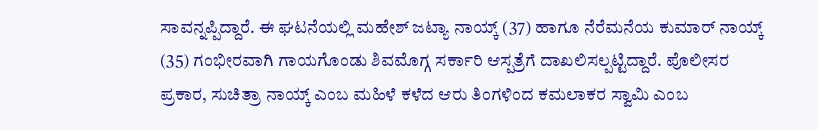ಸಾವನ್ನಪ್ಪಿದ್ದಾರೆ. ಈ ಘಟನೆಯಲ್ಲಿ ಮಹೇಶ್ ಜಟ್ಯಾ ನಾಯ್ಕ್ (37) ಹಾಗೂ ನೆರೆಮನೆಯ ಕುಮಾರ್ ನಾಯ್ಕ್ (35) ಗಂಭೀರವಾಗಿ ಗಾಯಗೊಂಡು ಶಿವಮೊಗ್ಗ ಸರ್ಕಾರಿ ಆಸ್ಪತ್ರೆಗೆ ದಾಖಲಿಸಲ್ಪಟ್ಟಿದ್ದಾರೆ. ಪೊಲೀಸರ ಪ್ರಕಾರ, ಸುಚಿತ್ರಾ ನಾಯ್ಕ್ ಎಂಬ ಮಹಿಳೆ ಕಳೆದ ಆರು ತಿಂಗಳಿಂದ ಕಮಲಾಕರ ಸ್ವಾಮಿ ಎಂಬ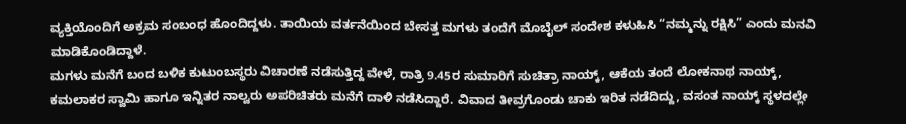ವ್ಯಕ್ತಿಯೊಂದಿಗೆ ಅಕ್ರಮ ಸಂಬಂಧ ಹೊಂದಿದ್ದಳು. ತಾಯಿಯ ವರ್ತನೆಯಿಂದ ಬೇಸತ್ತ ಮಗಳು ತಂದೆಗೆ ಮೊಬೈಲ್ ಸಂದೇಶ ಕಳುಹಿಸಿ “ನಮ್ಮನ್ನು ರಕ್ಷಿಸಿ” ಎಂದು ಮನವಿ ಮಾಡಿಕೊಂಡಿದ್ದಾಳೆ.
ಮಗಳು ಮನೆಗೆ ಬಂದ ಬಳಿಕ ಕುಟುಂಬಸ್ಥರು ವಿಚಾರಣೆ ನಡೆಸುತ್ತಿದ್ದ ವೇಳೆ, ರಾತ್ರಿ 9.45ರ ಸುಮಾರಿಗೆ ಸುಚಿತ್ರಾ ನಾಯ್ಕ್, ಆಕೆಯ ತಂದೆ ಲೋಕನಾಥ ನಾಯ್ಕ್, ಕಮಲಾಕರ ಸ್ವಾಮಿ ಹಾಗೂ ಇನ್ನಿತರ ನಾಲ್ವರು ಅಪರಿಚಿತರು ಮನೆಗೆ ದಾಳಿ ನಡೆಸಿದ್ದಾರೆ. ವಿವಾದ ತೀವ್ರಗೊಂಡು ಚಾಕು ಇರಿತ ನಡೆದಿದ್ದು, ವಸಂತ ನಾಯ್ಕ್ ಸ್ಥಳದಲ್ಲೇ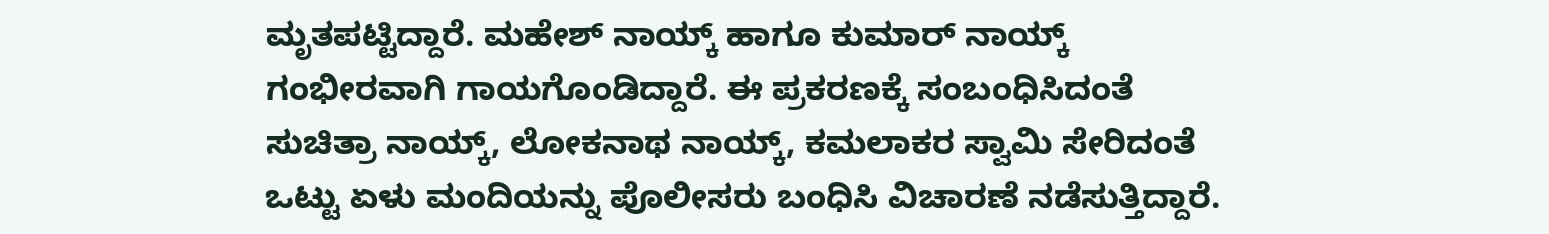ಮೃತಪಟ್ಟಿದ್ದಾರೆ. ಮಹೇಶ್ ನಾಯ್ಕ್ ಹಾಗೂ ಕುಮಾರ್ ನಾಯ್ಕ್ ಗಂಭೀರವಾಗಿ ಗಾಯಗೊಂಡಿದ್ದಾರೆ. ಈ ಪ್ರಕರಣಕ್ಕೆ ಸಂಬಂಧಿಸಿದಂತೆ ಸುಚಿತ್ರಾ ನಾಯ್ಕ್, ಲೋಕನಾಥ ನಾಯ್ಕ್, ಕಮಲಾಕರ ಸ್ವಾಮಿ ಸೇರಿದಂತೆ ಒಟ್ಟು ಏಳು ಮಂದಿಯನ್ನು ಪೊಲೀಸರು ಬಂಧಿಸಿ ವಿಚಾರಣೆ ನಡೆಸುತ್ತಿದ್ದಾರೆ.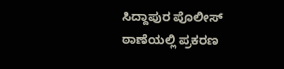ಸಿದ್ದಾಪುರ ಪೊಲೀಸ್ ಠಾಣೆಯಲ್ಲಿ ಪ್ರಕರಣ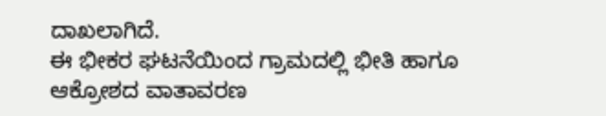ದಾಖಲಾಗಿದೆ.
ಈ ಭೀಕರ ಘಟನೆಯಿಂದ ಗ್ರಾಮದಲ್ಲಿ ಭೀತಿ ಹಾಗೂ ಆಕ್ರೋಶದ ವಾತಾವರಣ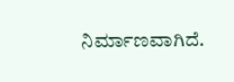ನಿರ್ಮಾಣವಾಗಿದೆ.